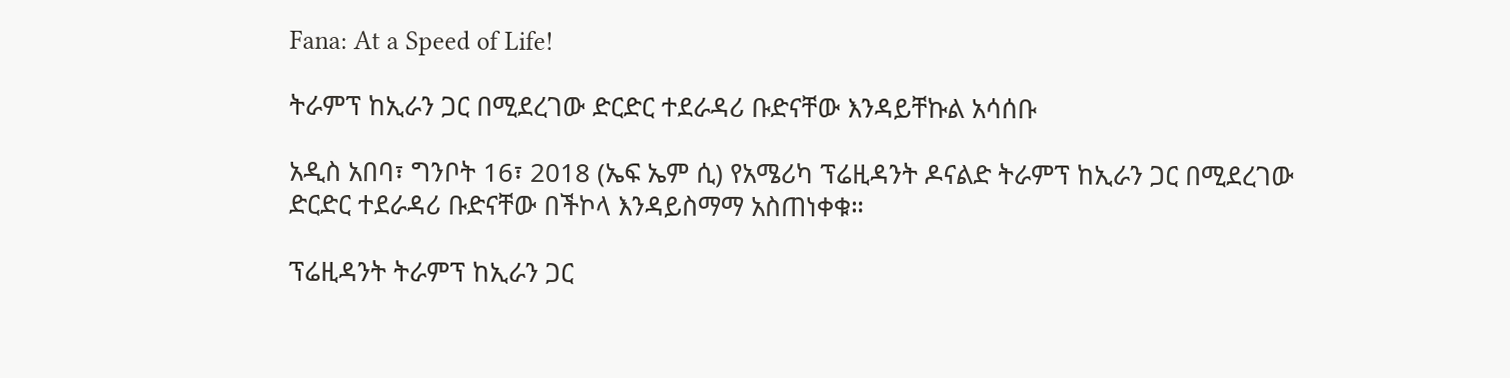Fana: At a Speed of Life!

ትራምፕ ከኢራን ጋር በሚደረገው ድርድር ተደራዳሪ ቡድናቸው እንዳይቸኩል አሳሰቡ

አዲስ አበባ፣ ግንቦት 16፣ 2018 (ኤፍ ኤም ሲ) የአሜሪካ ፕሬዚዳንት ዶናልድ ትራምፕ ከኢራን ጋር በሚደረገው ድርድር ተደራዳሪ ቡድናቸው በችኮላ እንዳይስማማ አስጠነቀቁ።

ፕሬዚዳንት ትራምፕ ከኢራን ጋር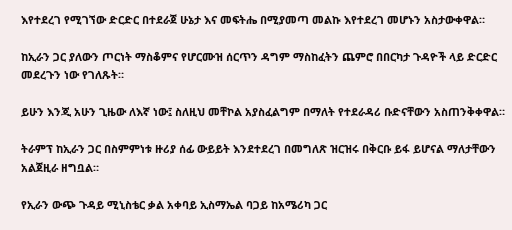እየተደረገ የሚገኘው ድርድር በተደራጀ ሁኔታ እና መፍትሔ በሚያመጣ መልኩ እየተደረገ መሆኑን አስታውቀዋል።

ከኢራን ጋር ያለውን ጦርነት ማስቆምና የሆርሙዝ ሰርጥን ዳግም ማስከፈትን ጨምሮ በበርካታ ጉዳዮች ላይ ድርድር መደረጉን ነው የገለጹት።

ይሁን እንጂ አሁን ጊዜው ለእኛ ነው፤ ስለዚህ መቸኮል አያስፈልግም በማለት የተደራዳሪ ቡድናቸውን አስጠንቅቀዋል።

ትራምፕ ከኢራን ጋር በስምምነቱ ዙሪያ ሰፊ ውይይት እንደተደረገ በመግለጽ ዝርዝሩ በቅርቡ ይፋ ይሆናል ማለታቸውን አልጀዚራ ዘግቧል።

የኢራን ውጭ ጉዳይ ሚኒስቴር ቃል አቀባይ ኢስማኤል ባጋይ ከአሜሪካ ጋር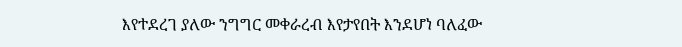እየተደረገ ያለው ንግግር መቀራረብ እየታየበት እንደሆነ ባለፈው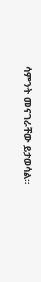ሳምንት መናገራቸው ይታወሳል።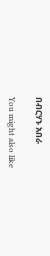በብርሃኑ አበራ

You might also like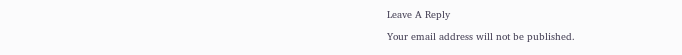Leave A Reply

Your email address will not be published.